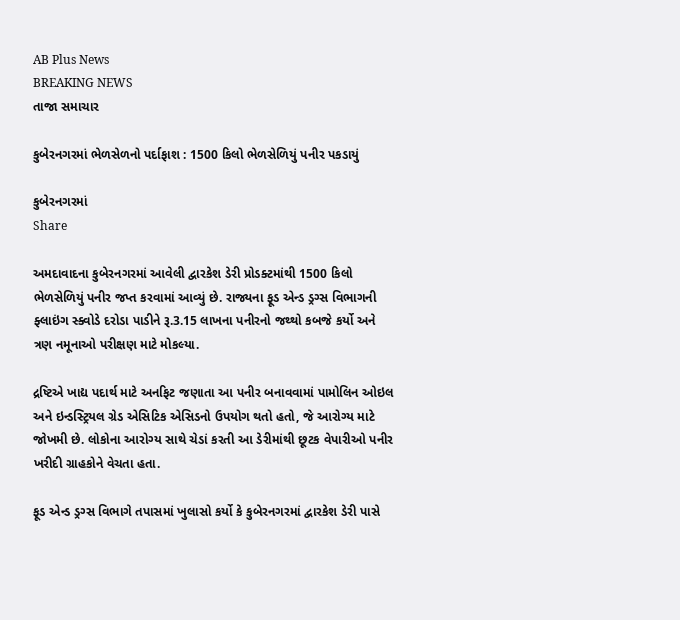AB Plus News
BREAKING NEWS
તાજા સમાચાર

કુબેરનગરમાં ભેળસેળનો પર્દાફાશ : 1500 કિલો ભેળસેળિયું પનીર પકડાયું

કુબેરનગરમાં
Share

અમદાવાદના કુબેરનગરમાં આવેલી દ્વારકેશ ડેરી પ્રોડક્ટમાંથી 1500 કિલો ભેળસેળિયું પનીર જપ્ત કરવામાં આવ્યું છે. રાજ્યના ફૂડ એન્ડ ડ્રગ્સ વિભાગની ફ્લાઇંગ સ્ક્વોડે દરોડા પાડીને રૂ.3.15 લાખના પનીરનો જથ્થો કબજે કર્યો અને ત્રણ નમૂનાઓ પરીક્ષણ માટે મોકલ્યા.

દ્રષ્ટિએ ખાદ્ય પદાર્થ માટે અનફિટ જણાતા આ પનીર બનાવવામાં પામોલિન ઓઇલ અને ઇન્ડસ્ટ્રિયલ ગ્રેડ એસિટિક એસિડનો ઉપયોગ થતો હતો, જે આરોગ્ય માટે જોખમી છે. લોકોના આરોગ્ય સાથે ચેડાં કરતી આ ડેરીમાંથી છૂટક વેપારીઓ પનીર ખરીદી ગ્રાહકોને વેચતા હતા.

ફૂડ એન્ડ ડ્રગ્સ વિભાગે તપાસમાં ખુલાસો કર્યો કે કુબેરનગરમાં દ્વારકેશ ડેરી પાસે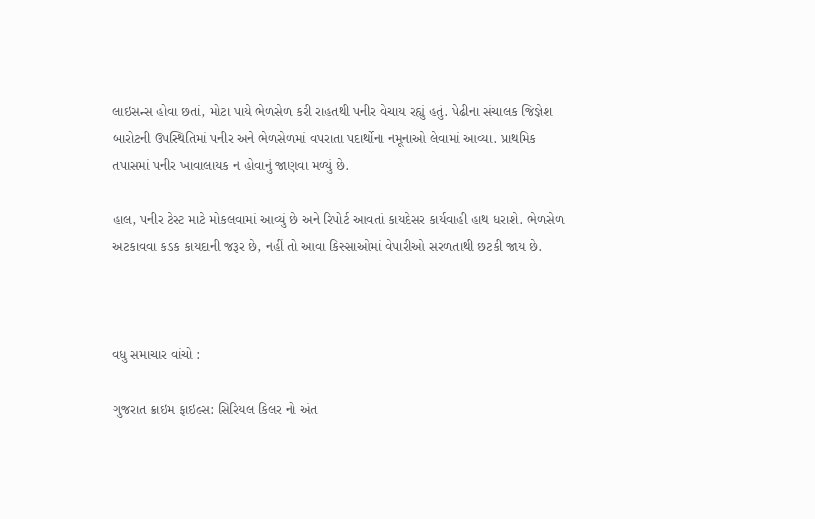લાઇસન્સ હોવા છતાં, મોટા પાયે ભેળસેળ કરી રાહતથી પનીર વેચાય રહ્યું હતું. પેઢીના સંચાલક જિજ્ઞેશ બારોટની ઉપસ્થિતિમાં પનીર અને ભેળસેળમાં વપરાતા પદાર્થોના નમૂનાઓ લેવામાં આવ્યા. પ્રાથમિક તપાસમાં પનીર ખાવાલાયક ન હોવાનું જાણવા મળ્યું છે.

હાલ, પનીર ટેસ્ટ માટે મોકલવામાં આવ્યું છે અને રિપોર્ટ આવતાં કાયદેસર કાર્યવાહી હાથ ધરાશે. ભેળસેળ અટકાવવા કડક કાયદાની જરૂર છે, નહીં તો આવા કિસ્સાઓમાં વેપારીઓ સરળતાથી છટકી જાય છે.



વધુ સમાચાર વાંચો :

ગુજરાત ક્રાઇમ ફાઇલ્સ: સિરિયલ કિલર નો અંત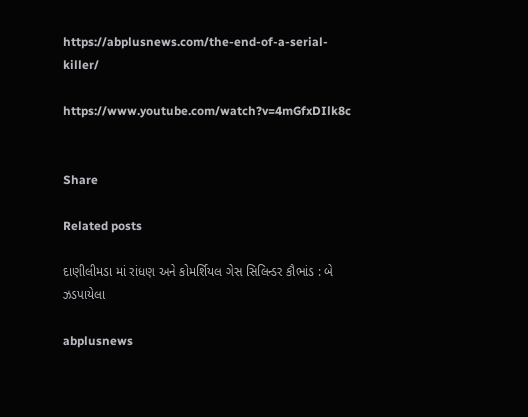https://abplusnews.com/the-end-of-a-serial-killer/

https://www.youtube.com/watch?v=4mGfxDIlk8c


Share

Related posts

દાણીલીમડા માં રાંધણ અને કોમર્શિયલ ગેસ સિલિન્ડર કૌભાંડ : બે ઝડપાયેલા

abplusnews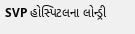SVP હોસ્પિટલના લોન્ડ્રી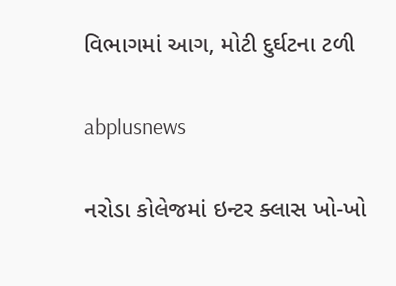વિભાગમાં આગ, મોટી દુર્ઘટના ટળી

abplusnews

નરોડા કોલેજમાં ઇન્ટર ક્લાસ ખો-ખો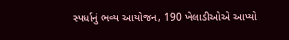સ્પર્ધાનું ભવ્ય આયોજન, 190 ખેલાડીઓએ આપ્યો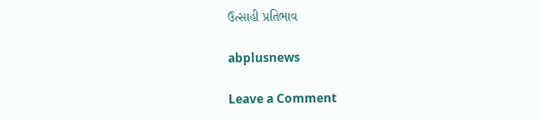ઉત્સાહી પ્રતિભાવ

abplusnews

Leave a Comment